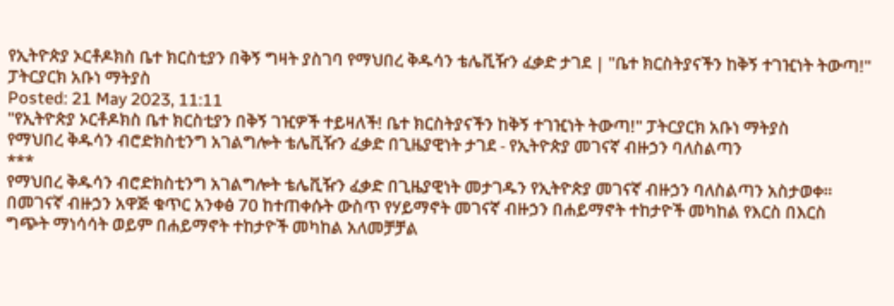የኢትዮጵያ ኦርቶዶክስ ቤተ ክርስቲያን በቅኝ ግዛት ያስገባ የማህበረ ቅዱሳን ቴሌቪዥን ፈቃድ ታገደ | "ቤተ ክርስትያናችን ከቅኝ ተገዢነት ትውጣ!" ፓትርያርክ አቡነ ማትያስ
Posted: 21 May 2023, 11:11
"የኢትዮጵያ ኦርቶዶክስ ቤተ ክርስቲያን በቅኝ ገዢዎች ተይዛለች! ቤተ ክርስትያናችን ከቅኝ ተገዢነት ትውጣ!" ፓትርያርክ አቡነ ማትያስ
የማህበረ ቅዱሳን ብሮድክስቲንግ አገልግሎት ቴሌቪዥን ፈቃድ በጊዜያዊነት ታገደ - የኢትዮጵያ መገናኛ ብዙኃን ባለስልጣን
***
የማህበረ ቅዱሳን ብሮድክስቲንግ አገልግሎት ቴሌቪዥን ፈቃድ በጊዜያዊነት መታገዱን የኢትዮጵያ መገናኛ ብዙኃን ባለስልጣን አስታወቀ።
በመገናኛ ብዙኃን አዋጅ ቁጥር አንቀፅ 70 ከተጠቀሱት ውስጥ የሃይማኖት መገናኛ ብዙኃን በሐይማኖት ተከታዮች መካከል የእርስ በእርስ ግጭት ማነሳሳት ወይም በሐይማኖት ተከታዮች መካከል አለመቻቻል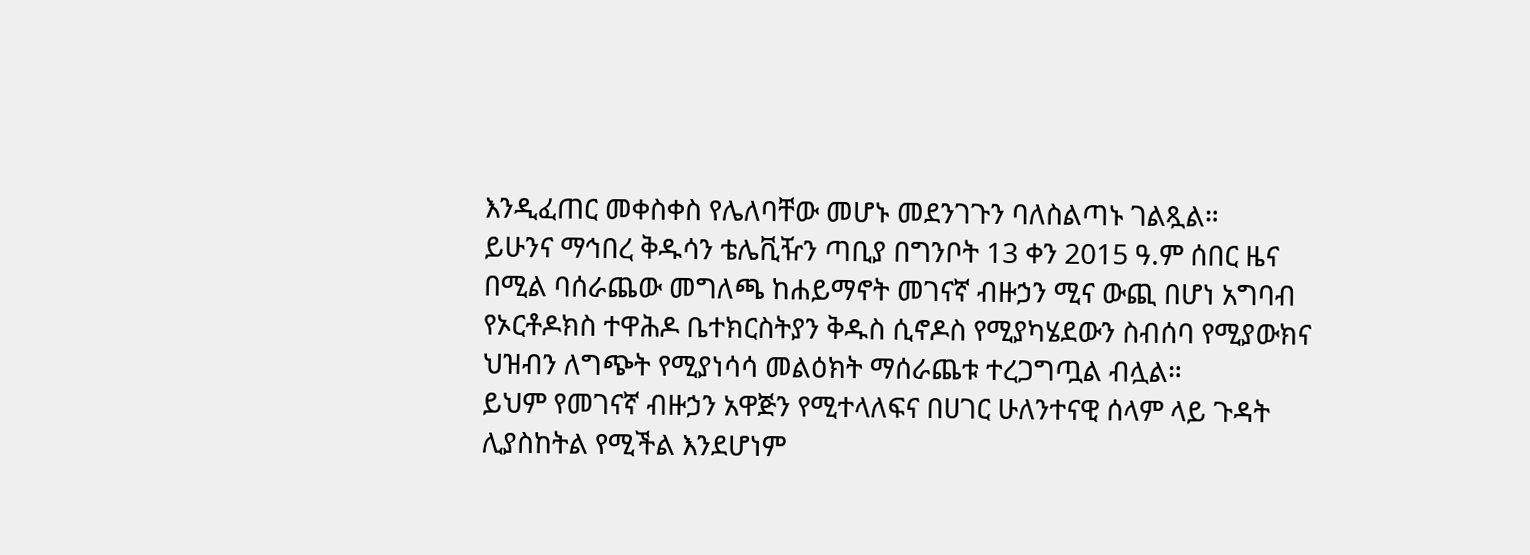እንዲፈጠር መቀስቀስ የሌለባቸው መሆኑ መደንገጉን ባለስልጣኑ ገልጿል።
ይሁንና ማኅበረ ቅዱሳን ቴሌቪዥን ጣቢያ በግንቦት 13 ቀን 2015 ዓ.ም ሰበር ዜና በሚል ባሰራጨው መግለጫ ከሐይማኖት መገናኛ ብዙኃን ሚና ውጪ በሆነ አግባብ የኦርቶዶክስ ተዋሕዶ ቤተክርስትያን ቅዱስ ሲኖዶስ የሚያካሄደውን ስብሰባ የሚያውክና ህዝብን ለግጭት የሚያነሳሳ መልዕክት ማሰራጨቱ ተረጋግጧል ብሏል።
ይህም የመገናኛ ብዙኃን አዋጅን የሚተላለፍና በሀገር ሁለንተናዊ ሰላም ላይ ጉዳት ሊያስከትል የሚችል እንደሆነም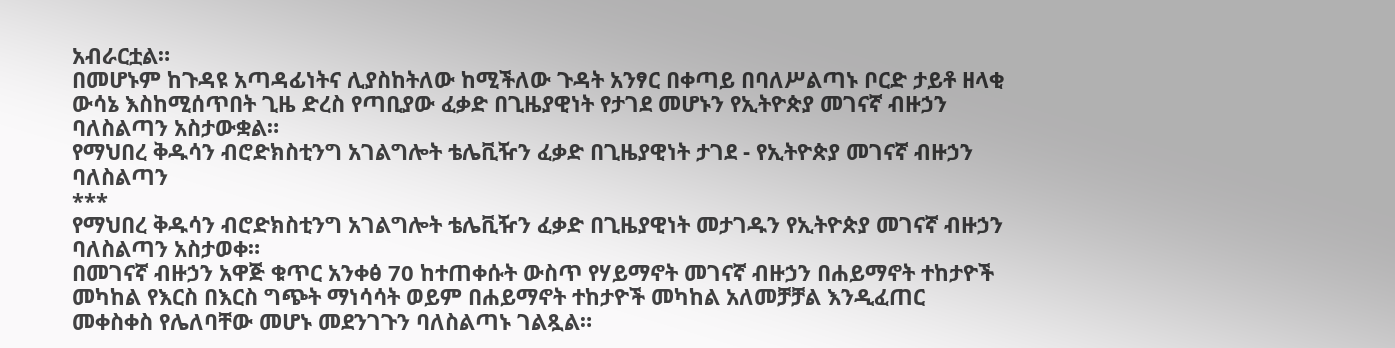አብራርቷል።
በመሆኑም ከጉዳዩ አጣዳፊነትና ሊያስከትለው ከሚችለው ጉዳት አንፃር በቀጣይ በባለሥልጣኑ ቦርድ ታይቶ ዘላቂ ውሳኔ እስከሚሰጥበት ጊዜ ድረስ የጣቢያው ፈቃድ በጊዜያዊነት የታገደ መሆኑን የኢትዮጵያ መገናኛ ብዙኃን ባለስልጣን አስታውቋል።
የማህበረ ቅዱሳን ብሮድክስቲንግ አገልግሎት ቴሌቪዥን ፈቃድ በጊዜያዊነት ታገደ - የኢትዮጵያ መገናኛ ብዙኃን ባለስልጣን
***
የማህበረ ቅዱሳን ብሮድክስቲንግ አገልግሎት ቴሌቪዥን ፈቃድ በጊዜያዊነት መታገዱን የኢትዮጵያ መገናኛ ብዙኃን ባለስልጣን አስታወቀ።
በመገናኛ ብዙኃን አዋጅ ቁጥር አንቀፅ 70 ከተጠቀሱት ውስጥ የሃይማኖት መገናኛ ብዙኃን በሐይማኖት ተከታዮች መካከል የእርስ በእርስ ግጭት ማነሳሳት ወይም በሐይማኖት ተከታዮች መካከል አለመቻቻል እንዲፈጠር መቀስቀስ የሌለባቸው መሆኑ መደንገጉን ባለስልጣኑ ገልጿል።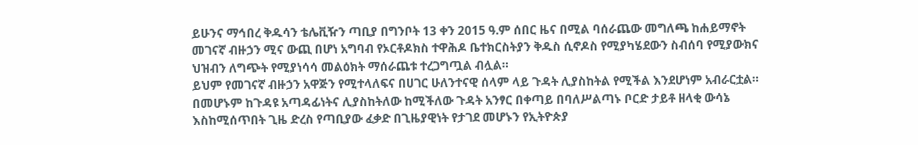ይሁንና ማኅበረ ቅዱሳን ቴሌቪዥን ጣቢያ በግንቦት 13 ቀን 2015 ዓ.ም ሰበር ዜና በሚል ባሰራጨው መግለጫ ከሐይማኖት መገናኛ ብዙኃን ሚና ውጪ በሆነ አግባብ የኦርቶዶክስ ተዋሕዶ ቤተክርስትያን ቅዱስ ሲኖዶስ የሚያካሄደውን ስብሰባ የሚያውክና ህዝብን ለግጭት የሚያነሳሳ መልዕክት ማሰራጨቱ ተረጋግጧል ብሏል።
ይህም የመገናኛ ብዙኃን አዋጅን የሚተላለፍና በሀገር ሁለንተናዊ ሰላም ላይ ጉዳት ሊያስከትል የሚችል እንደሆነም አብራርቷል።
በመሆኑም ከጉዳዩ አጣዳፊነትና ሊያስከትለው ከሚችለው ጉዳት አንፃር በቀጣይ በባለሥልጣኑ ቦርድ ታይቶ ዘላቂ ውሳኔ እስከሚሰጥበት ጊዜ ድረስ የጣቢያው ፈቃድ በጊዜያዊነት የታገደ መሆኑን የኢትዮጵያ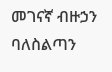መገናኛ ብዙኃን ባለስልጣን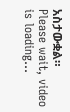አስታውቋል።
Please wait, video is loading...